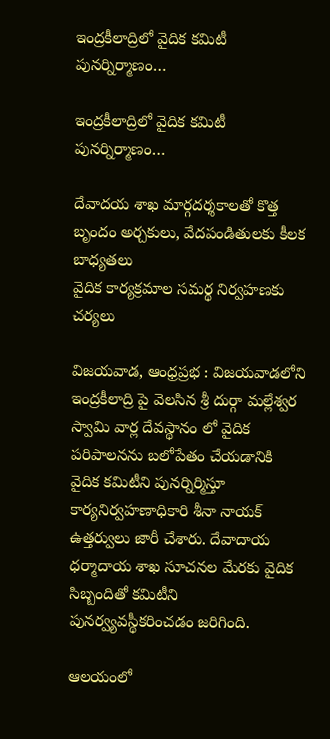ఇంద్రకీలాద్రిలో వైదిక కమిటీ పునర్నిర్మాణం…

ఇంద్రకీలాద్రిలో వైదిక కమిటీ పునర్నిర్మాణం…

దేవాదయ శాఖ మార్గదర్శకాలతో కొత్త బృందం అర్చకులు, వేదపండితులకు కీలక బాధ్యతలు
వైదిక కార్యక్రమాల సమర్థ నిర్వహణకు చర్యలు

విజయవాడ, ఆంధ్రప్రభ : విజయవాడలోని ఇంద్రకీలాద్రి పై వెలసిన శ్రీ దుర్గా మల్లేశ్వర స్వామి వార్ల దేవస్థానం లో వైదిక పరిపాలనను బలోపేతం చేయడానికి వైదిక కమిటీని పునర్నిర్మిస్తూ కార్యనిర్వహణాధికారి శీనా నాయక్ ఉత్తర్వులు జారీ చేశారు. దేవాదాయ ధర్మాదాయ శాఖ సూచనల మేరకు వైదిక సిబ్బందితో కమిటీని పునర్వ్యవస్థీకరించడం జరిగింది.

ఆలయంలో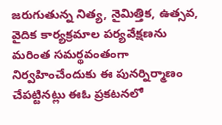జరుగుతున్న నిత్య, నైమిత్తిక, ఉత్సవ, వైదిక కార్యక్రమాల పర్యవేక్షణను మరింత సమర్థవంతంగా నిర్వహించేందుకు ఈ పునర్నిర్మాణం చేపట్టినట్లు ఈఓ ప్రకటనలో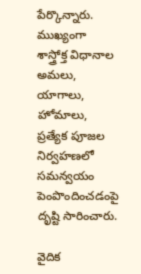పేర్కొన్నారు. ముఖ్యంగా శాస్త్రోక్త విధానాల అమలు, యాగాలు, హోమాలు, ప్రత్యేక పూజల నిర్వహణలో సమన్వయం పెంపొందించడంపై దృష్టి సారించారు.

వైదిక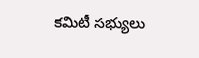కమిటీ సభ్యులు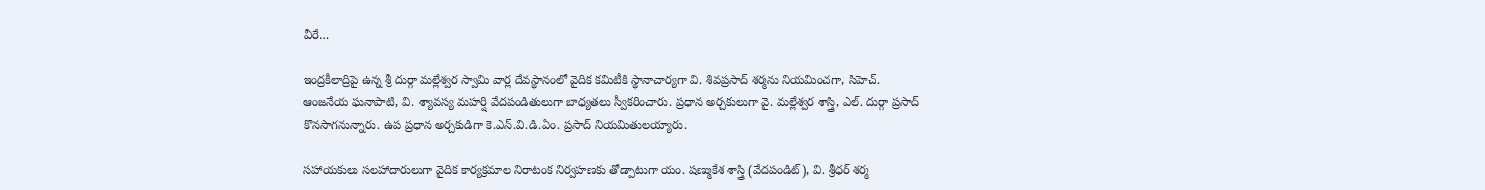వీరే…

ఇంద్రకీలాద్రిపై ఉన్న శ్రీ దుర్గా మల్లేశ్వర స్వామి వార్ల దేవస్థానంలో వైదిక కమిటీకి స్థానాచార్యగా వి. శివప్రసాద్ శర్మను నియమించగా, సిహెచ్. ఆంజనేయ ఘనాపాటి, వి. శ్యావస్య మహర్షి వేదపండితులుగా బాధ్యతలు స్వీకరించారు. ప్రధాన అర్చకులుగా వై. మల్లేశ్వర శాస్త్రి, ఎల్. దుర్గా ప్రసాద్ కొనసాగనున్నారు. ఉప ప్రధాన అర్చకుడిగా కె.ఎన్.వి.డి.ఏం. ప్రసాద్ నియమితులయ్యారు.

సహాయకులు సలహాదారులుగా వైదిక కార్యక్రమాల నిరాటంక నిర్వహణకు తోడ్పాటుగా యం. షణ్ముకేశ శాస్త్రి (వేదపండిట్), వి. శ్రీధర్ శర్మ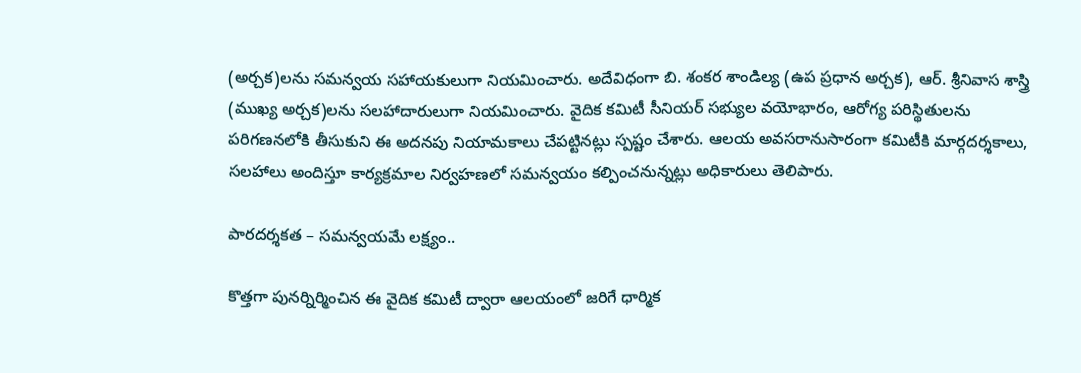(అర్చక)లను సమన్వయ సహాయకులుగా నియమించారు. అదేవిధంగా బి. శంకర శాండిల్య (ఉప ప్రధాన అర్చక), ఆర్. శ్రీనివాస శాస్త్రి (ముఖ్య అర్చక)లను సలహాదారులుగా నియమించారు. వైదిక కమిటీ సీనియర్ సభ్యుల వయోభారం, ఆరోగ్య పరిస్థితులను పరిగణనలోకి తీసుకుని ఈ అదనపు నియామకాలు చేపట్టినట్లు స్పష్టం చేశారు. ఆలయ అవసరానుసారంగా కమిటీకి మార్గదర్శకాలు, సలహాలు అందిస్తూ కార్యక్రమాల నిర్వహణలో సమన్వయం కల్పించనున్నట్లు అధికారులు తెలిపారు.

పారదర్శకత – సమన్వయమే లక్ష్యం..

కొత్తగా పునర్నిర్మించిన ఈ వైదిక కమిటీ ద్వారా ఆలయంలో జరిగే ధార్మిక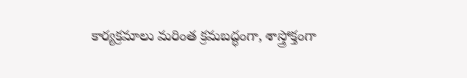కార్యక్రమాలు మరింత క్రమబద్ధంగా, శాస్త్రోక్తంగా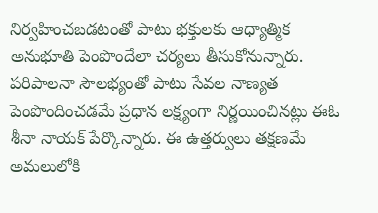నిర్వహించబడటంతో పాటు భక్తులకు ఆధ్యాత్మిక అనుభూతి పెంపొందేలా చర్యలు తీసుకోనున్నారు. పరిపాలనా సౌలభ్యంతో పాటు సేవల నాణ్యత పెంపొందించడమే ప్రధాన లక్ష్యంగా నిర్ణయించినట్లు ఈఓ శీనా నాయక్ పేర్కొన్నారు. ఈ ఉత్తర్వులు తక్షణమే అమలులోకి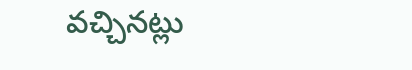వచ్చినట్లు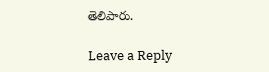తెలిపారు.

Leave a Reply